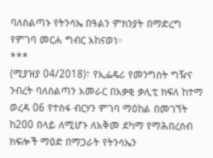ባለስልጣኑ የትንሳኤ በዓልን ምክንያት በማድረግ የምገባ መርሐ ግብር አከናወነ።
***
(ሚያዝያ 04/2018)፣ የኢፌዴሪ የመንግስት ግዥና ንብረት ባለስልጣን አመራር በአቃቂ ቃሊቲ ክፍለ ከተማ ወረዳ 06 የተስፋ ብርሃን ምገባ ማዕከል በመገኘት ከ200 በላይ ለሚሆኑ ለአቅመ ደካማ የማሕበረሰብ ክፍሎች ማዕድ በማጋራት የትንሳኤን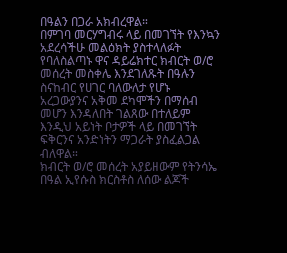በዓልን በጋራ አክብረዋል።
በምገባ መርሃግብሩ ላይ በመገኘት የእንኳን አደረሳችሁ መልዕክት ያስተላለፉት የባለስልጣኑ ዋና ዳይሬክተር ክብርት ወ/ሮ መሰረት መስቀሌ እንደገለጹት በዓሉን ስናከብር የሀገር ባለውለታ የሆኑ አረጋውያንና አቅመ ደካሞችን በማሰብ መሆን እንዳለበት ገልጸው በተለይም እንዲህ አይነት ቦታዎች ላይ በመገኘት ፍቅርንና አንድነትን ማጋራት ያስፈልጋል ብለዋል።
ክብርት ወ/ሮ መሰረት አያይዘውም የትንሳኤ በዓል ኢየሱስ ክርስቶስ ለሰው ልጆች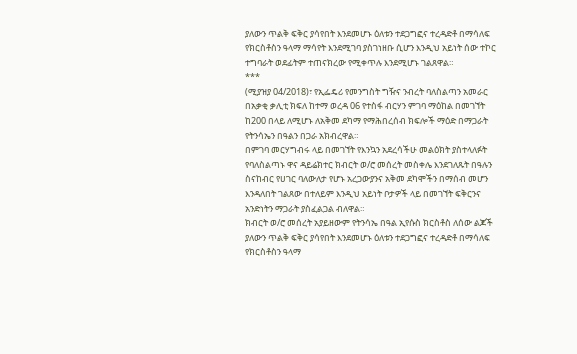ያለውን ጥልቅ ፍቅር ያሳየበት እንደመሆኑ ዕለቱን ተደጋግፎና ተረዳድቶ በማሳለፍ የክርስቶስን ዓላማ ማሳየት እንደሚገባ ያስገነዘቡ ሲሆን እንዲህ አይነት ሰው ተኮር ተግባራት ወደፊትም ተጠናክረው የሚቀጥሉ እንደሚሆኑ ገልጸዋል።
***
(ሚያዝያ 04/2018)፣ የኢፌዴሪ የመንግስት ግዥና ንብረት ባለስልጣን አመራር በአቃቂ ቃሊቲ ክፍለ ከተማ ወረዳ 06 የተስፋ ብርሃን ምገባ ማዕከል በመገኘት ከ200 በላይ ለሚሆኑ ለአቅመ ደካማ የማሕበረሰብ ክፍሎች ማዕድ በማጋራት የትንሳኤን በዓልን በጋራ አክብረዋል።
በምገባ መርሃግብሩ ላይ በመገኘት የእንኳን አደረሳችሁ መልዕክት ያስተላለፉት የባለስልጣኑ ዋና ዳይሬክተር ክብርት ወ/ሮ መሰረት መስቀሌ እንደገለጹት በዓሉን ስናከብር የሀገር ባለውለታ የሆኑ አረጋውያንና አቅመ ደካሞችን በማሰብ መሆን እንዳለበት ገልጸው በተለይም እንዲህ አይነት ቦታዎች ላይ በመገኘት ፍቅርንና አንድነትን ማጋራት ያስፈልጋል ብለዋል።
ክብርት ወ/ሮ መሰረት አያይዘውም የትንሳኤ በዓል ኢየሱስ ክርስቶስ ለሰው ልጆች ያለውን ጥልቅ ፍቅር ያሳየበት እንደመሆኑ ዕለቱን ተደጋግፎና ተረዳድቶ በማሳለፍ የክርስቶስን ዓላማ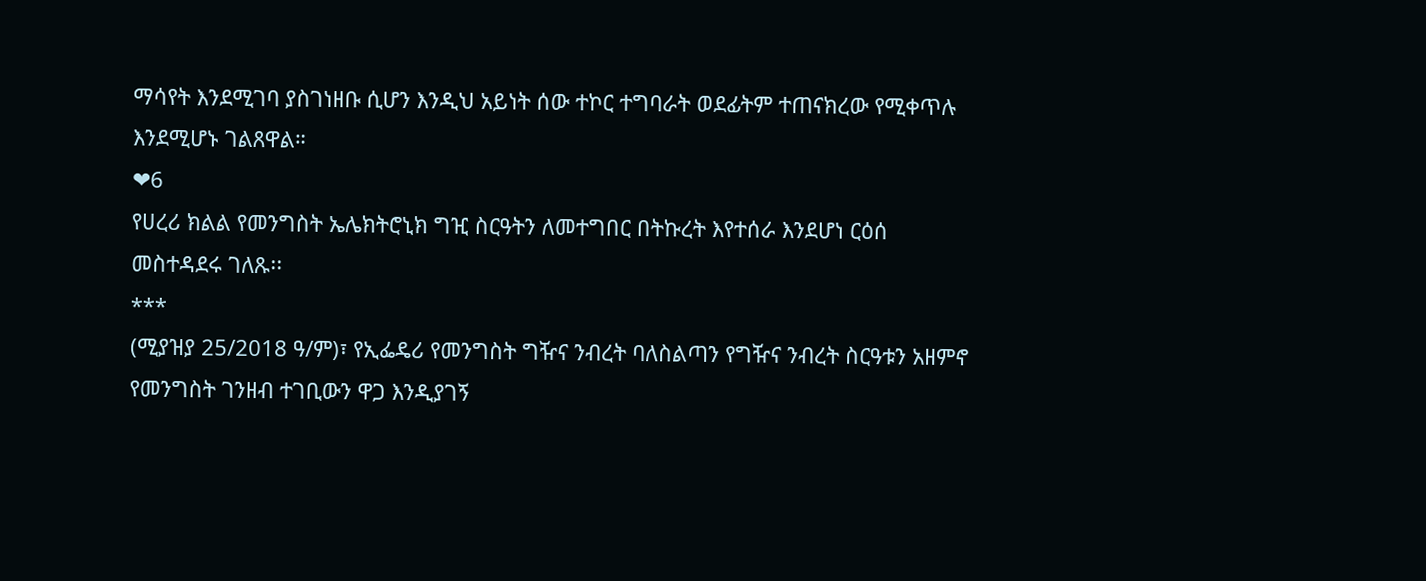ማሳየት እንደሚገባ ያስገነዘቡ ሲሆን እንዲህ አይነት ሰው ተኮር ተግባራት ወደፊትም ተጠናክረው የሚቀጥሉ እንደሚሆኑ ገልጸዋል።
❤6
የሀረሪ ክልል የመንግስት ኤሌክትሮኒክ ግዢ ስርዓትን ለመተግበር በትኩረት እየተሰራ እንደሆነ ርዕሰ መስተዳደሩ ገለጹ፡፡
***
(ሚያዝያ 25/2018 ዓ/ም)፣ የኢፌዴሪ የመንግስት ግዥና ንብረት ባለስልጣን የግዥና ንብረት ስርዓቱን አዘምኖ የመንግስት ገንዘብ ተገቢውን ዋጋ እንዲያገኝ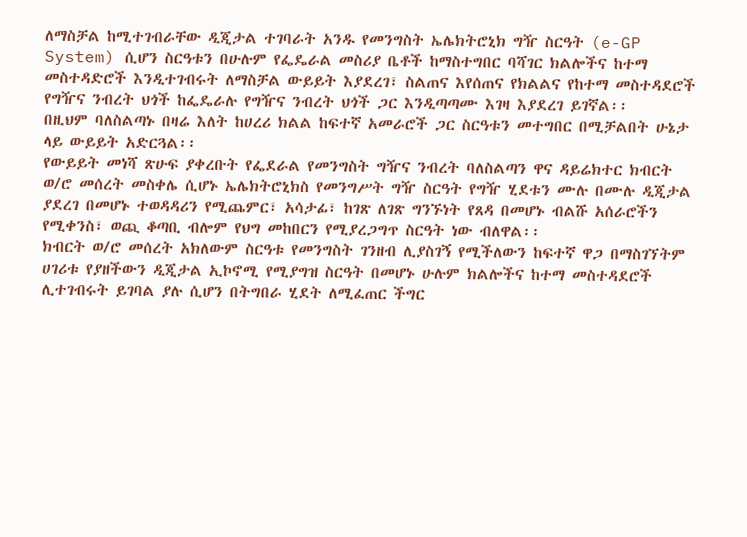ለማስቻል ከሚተገብራቸው ዲጂታል ተገባራት አንዱ የመንግስት ኤሌክትሮኒክ ግዥ ስርዓት (e-GP System) ሲሆን ስርዓቱን በሁሉም የፌዴራል መስሪያ ቤቶች ከማስተግበር ባሻገር ክልሎችና ከተማ መስተዳድሮች እንዲተገብሩት ለማስቻል ውይይት እያደረገ፣ ስልጠና እየሰጠና የክልልና የከተማ መስተዳደሮች የግዥና ንብረት ህጎች ከፌዴራሉ የግዥና ንብረት ህጎች ጋር እንዲጣጣሙ እገዛ እያደረገ ይገኛል፡፡
በዚህም ባለስልጣኑ በዛሬ እለት ከሀረሪ ክልል ከፍተኛ አመራሮች ጋር ስርዓቱን መተግበር በሚቻልበት ሁኔታ ላይ ውይይት አድርጓል፡፡
የውይይት መነሻ ጽሁፍ ያቀረቡት የፌደራል የመንግስት ግዥና ንብረት ባለስልጣን ዋና ዳይሬክተር ክብርት ወ/ሮ መሰረት መስቀሌ ሲሆኑ ኤሌክትሮኒክስ የመንግሥት ግዥ ስርዓት የግዥ ሂደቱን ሙሉ በሙሉ ዲጂታል ያደረገ በመሆኑ ተወዳዳሪን የሚጨምር፣ አሳታፊ፣ ከገጽ ለገጽ ግንኙነት የጸዳ በመሆኑ ብልሹ አሰራሮችን የሚቀንስ፣ ወጪ ቆጣቢ ብሎም የህግ መከበርን የሚያረጋግጥ ስርዓት ነው ብለዋል፡፡
ክብርት ወ/ሮ መሰረት አክለውም ስርዓቱ የመንግስት ገንዘብ ሊያስገኝ የሚችለውን ከፍተኛ ዋጋ በማስገኘትም ሀገሪቱ የያዘችውን ዲጂታል ኢኮኖሚ የሚያግዝ ስርዓት በመሆኑ ሁሉም ክልሎችና ከተማ መስተዳደሮች ሊተገብሩት ይገባል ያሉ ሲሆን በትግበራ ሂደት ለሚፈጠር ችግር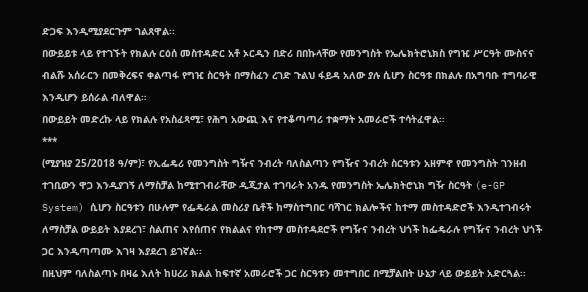ድጋፍ እንዲሚያደርጉም ገልጸዋል፡፡
በውይይቱ ላይ የተገኙት የክልሉ ርዕሰ መስተዳድር አቶ ኦርዲን በድሪ በበኩላቸው የመንግስት የኤሌክትሮኒክስ የግዢ ሥርዓት ሙስናና ብልሹ አሰራርን በመቅረፍና ቀልጣፋ የግዢ ስርዓት በማስፈን ረገድ ጉልህ ፋይዳ አለው ያሉ ሲሆን ስርዓቱ በክልሉ በአግባቡ ተግባራዊ እንዲሆን ይሰራል ብለዋል።
በውይይት መድረኩ ላይ የክልሉ የአስፈጻሚ፣ የሕግ አውጪ እና የተቆጣጣሪ ተቋማት አመራሮች ተሳትፈዋል።
***
(ሚያዝያ 25/2018 ዓ/ም)፣ የኢፌዴሪ የመንግስት ግዥና ንብረት ባለስልጣን የግዥና ንብረት ስርዓቱን አዘምኖ የመንግስት ገንዘብ ተገቢውን ዋጋ እንዲያገኝ ለማስቻል ከሚተገብራቸው ዲጂታል ተገባራት አንዱ የመንግስት ኤሌክትሮኒክ ግዥ ስርዓት (e-GP System) ሲሆን ስርዓቱን በሁሉም የፌዴራል መስሪያ ቤቶች ከማስተግበር ባሻገር ክልሎችና ከተማ መስተዳድሮች እንዲተገብሩት ለማስቻል ውይይት እያደረገ፣ ስልጠና እየሰጠና የክልልና የከተማ መስተዳደሮች የግዥና ንብረት ህጎች ከፌዴራሉ የግዥና ንብረት ህጎች ጋር እንዲጣጣሙ እገዛ እያደረገ ይገኛል፡፡
በዚህም ባለስልጣኑ በዛሬ እለት ከሀረሪ ክልል ከፍተኛ አመራሮች ጋር ስርዓቱን መተግበር በሚቻልበት ሁኔታ ላይ ውይይት አድርጓል፡፡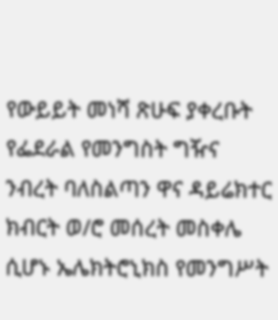የውይይት መነሻ ጽሁፍ ያቀረቡት የፌደራል የመንግስት ግዥና ንብረት ባለስልጣን ዋና ዳይሬክተር ክብርት ወ/ሮ መሰረት መስቀሌ ሲሆኑ ኤሌክትሮኒክስ የመንግሥት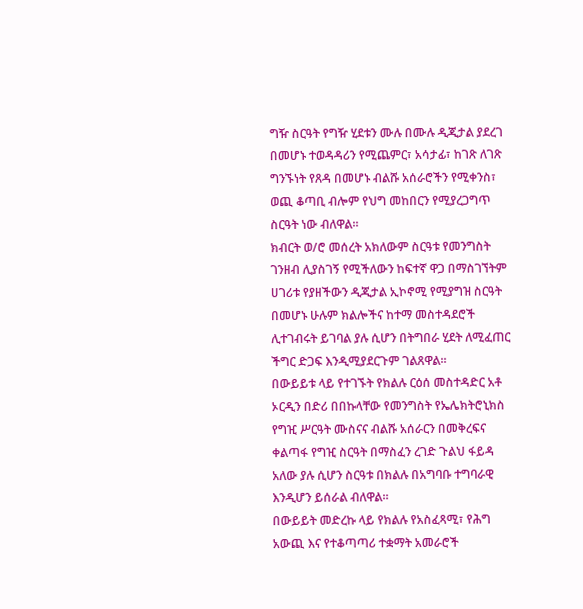ግዥ ስርዓት የግዥ ሂደቱን ሙሉ በሙሉ ዲጂታል ያደረገ በመሆኑ ተወዳዳሪን የሚጨምር፣ አሳታፊ፣ ከገጽ ለገጽ ግንኙነት የጸዳ በመሆኑ ብልሹ አሰራሮችን የሚቀንስ፣ ወጪ ቆጣቢ ብሎም የህግ መከበርን የሚያረጋግጥ ስርዓት ነው ብለዋል፡፡
ክብርት ወ/ሮ መሰረት አክለውም ስርዓቱ የመንግስት ገንዘብ ሊያስገኝ የሚችለውን ከፍተኛ ዋጋ በማስገኘትም ሀገሪቱ የያዘችውን ዲጂታል ኢኮኖሚ የሚያግዝ ስርዓት በመሆኑ ሁሉም ክልሎችና ከተማ መስተዳደሮች ሊተገብሩት ይገባል ያሉ ሲሆን በትግበራ ሂደት ለሚፈጠር ችግር ድጋፍ እንዲሚያደርጉም ገልጸዋል፡፡
በውይይቱ ላይ የተገኙት የክልሉ ርዕሰ መስተዳድር አቶ ኦርዲን በድሪ በበኩላቸው የመንግስት የኤሌክትሮኒክስ የግዢ ሥርዓት ሙስናና ብልሹ አሰራርን በመቅረፍና ቀልጣፋ የግዢ ስርዓት በማስፈን ረገድ ጉልህ ፋይዳ አለው ያሉ ሲሆን ስርዓቱ በክልሉ በአግባቡ ተግባራዊ እንዲሆን ይሰራል ብለዋል።
በውይይት መድረኩ ላይ የክልሉ የአስፈጻሚ፣ የሕግ አውጪ እና የተቆጣጣሪ ተቋማት አመራሮች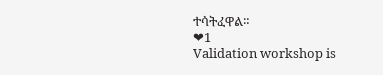ተሳትፈዋል።
❤1
Validation workshop is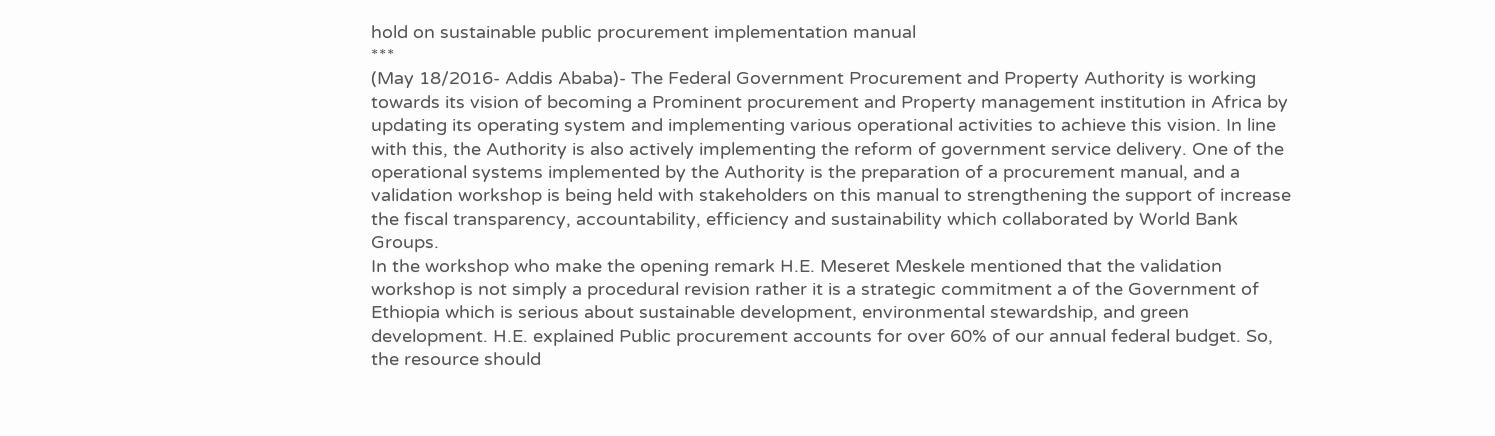hold on sustainable public procurement implementation manual
***
(May 18/2016- Addis Ababa)- The Federal Government Procurement and Property Authority is working towards its vision of becoming a Prominent procurement and Property management institution in Africa by updating its operating system and implementing various operational activities to achieve this vision. In line with this, the Authority is also actively implementing the reform of government service delivery. One of the operational systems implemented by the Authority is the preparation of a procurement manual, and a validation workshop is being held with stakeholders on this manual to strengthening the support of increase the fiscal transparency, accountability, efficiency and sustainability which collaborated by World Bank Groups.
In the workshop who make the opening remark H.E. Meseret Meskele mentioned that the validation workshop is not simply a procedural revision rather it is a strategic commitment a of the Government of Ethiopia which is serious about sustainable development, environmental stewardship, and green development. H.E. explained Public procurement accounts for over 60% of our annual federal budget. So, the resource should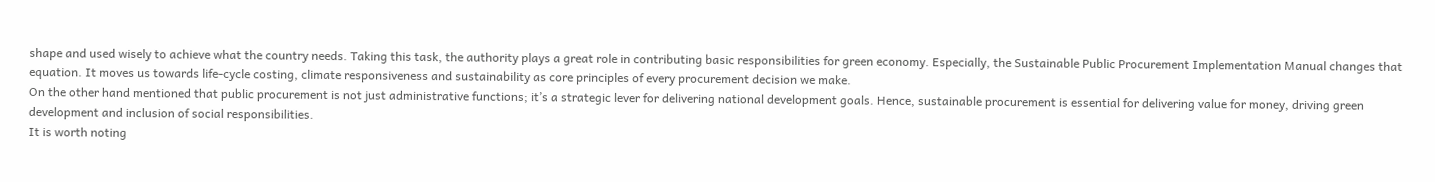shape and used wisely to achieve what the country needs. Taking this task, the authority plays a great role in contributing basic responsibilities for green economy. Especially, the Sustainable Public Procurement Implementation Manual changes that equation. It moves us towards life-cycle costing, climate responsiveness and sustainability as core principles of every procurement decision we make.
On the other hand mentioned that public procurement is not just administrative functions; it’s a strategic lever for delivering national development goals. Hence, sustainable procurement is essential for delivering value for money, driving green development and inclusion of social responsibilities.
It is worth noting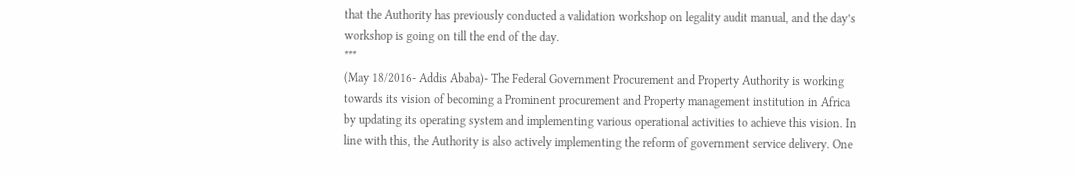that the Authority has previously conducted a validation workshop on legality audit manual, and the day’s workshop is going on till the end of the day.
***
(May 18/2016- Addis Ababa)- The Federal Government Procurement and Property Authority is working towards its vision of becoming a Prominent procurement and Property management institution in Africa by updating its operating system and implementing various operational activities to achieve this vision. In line with this, the Authority is also actively implementing the reform of government service delivery. One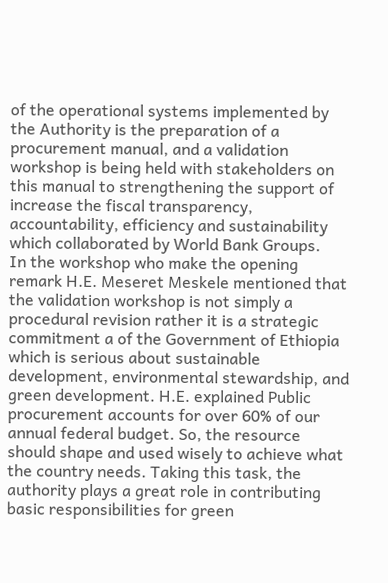of the operational systems implemented by the Authority is the preparation of a procurement manual, and a validation workshop is being held with stakeholders on this manual to strengthening the support of increase the fiscal transparency, accountability, efficiency and sustainability which collaborated by World Bank Groups.
In the workshop who make the opening remark H.E. Meseret Meskele mentioned that the validation workshop is not simply a procedural revision rather it is a strategic commitment a of the Government of Ethiopia which is serious about sustainable development, environmental stewardship, and green development. H.E. explained Public procurement accounts for over 60% of our annual federal budget. So, the resource should shape and used wisely to achieve what the country needs. Taking this task, the authority plays a great role in contributing basic responsibilities for green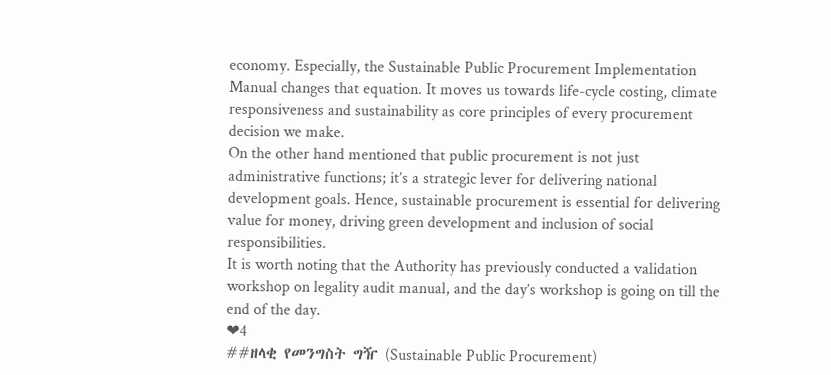economy. Especially, the Sustainable Public Procurement Implementation Manual changes that equation. It moves us towards life-cycle costing, climate responsiveness and sustainability as core principles of every procurement decision we make.
On the other hand mentioned that public procurement is not just administrative functions; it’s a strategic lever for delivering national development goals. Hence, sustainable procurement is essential for delivering value for money, driving green development and inclusion of social responsibilities.
It is worth noting that the Authority has previously conducted a validation workshop on legality audit manual, and the day’s workshop is going on till the end of the day.
❤4
##ዘላቂ የመንግስት ግዥ (Sustainable Public Procurement)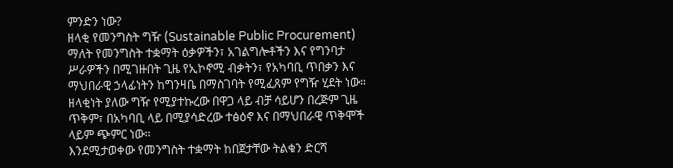ምንድን ነው?
ዘላቂ የመንግስት ግዥ (Sustainable Public Procurement) ማለት የመንግስት ተቋማት ዕቃዎችን፣ አገልግሎቶችን እና የግንባታ ሥራዎችን በሚገዙበት ጊዜ የኢኮኖሚ ብቃትን፣ የአካባቢ ጥበቃን እና ማህበራዊ ኃላፊነትን ከግንዛቤ በማስገባት የሚፈጸም የግዥ ሂደት ነው።
ዘላቂነት ያለው ግዥ የሚያተኩረው በዋጋ ላይ ብቻ ሳይሆን በረጅም ጊዜ ጥቅም፣ በአካባቢ ላይ በሚያሳድረው ተፅዕኖ እና በማህበራዊ ጥቅሞች ላይም ጭምር ነው።
እንደሚታወቀው የመንግስት ተቋማት ከበጀታቸው ትልቁን ድርሻ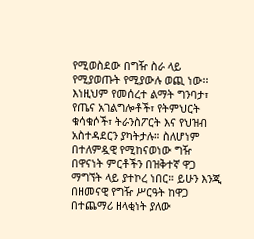የሚወስደው በግዥ ስራ ላይ የሚያወጡት የሚያውሉ ወጪ ነው፡፡ እነዚህም የመሰረተ ልማት ግንባታ፣ የጤና አገልግሎቶች፣ የትምህርት ቁሳቁሶች፣ ትራንስፖርት እና የህዝብ አስተዳደርን ያካትታሉ። ስለሆነም በተለምዷዊ የሚከናወነው ግዥ በዋናነት ምርቶችን በዝቅተኛ ዋጋ ማግኘት ላይ ያተኮረ ነበር። ይሁን እንጂ በዘመናዊ የግዥ ሥርዓት ከዋጋ በተጨማሪ ዘላቂነት ያለው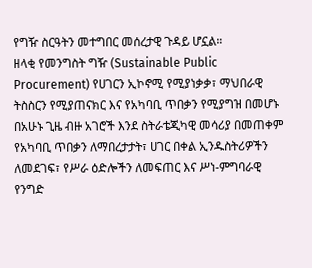የግዥ ስርዓትን መተግበር መሰረታዊ ጉዳይ ሆኗል።
ዘላቂ የመንግስት ግዥ (Sustainable Public Procurement) የሀገርን ኢኮኖሚ የሚያነቃቃ፣ ማህበራዊ ትስስርን የሚያጠናክር እና የአካባቢ ጥበቃን የሚያግዝ በመሆኑ በአሁኑ ጊዜ ብዙ አገሮች እንደ ስትራቴጂካዊ መሳሪያ በመጠቀም የአካባቢ ጥበቃን ለማበረታታት፣ ሀገር በቀል ኢንዱስትሪዎችን ለመደገፍ፣ የሥራ ዕድሎችን ለመፍጠር እና ሥነ-ምግባራዊ የንግድ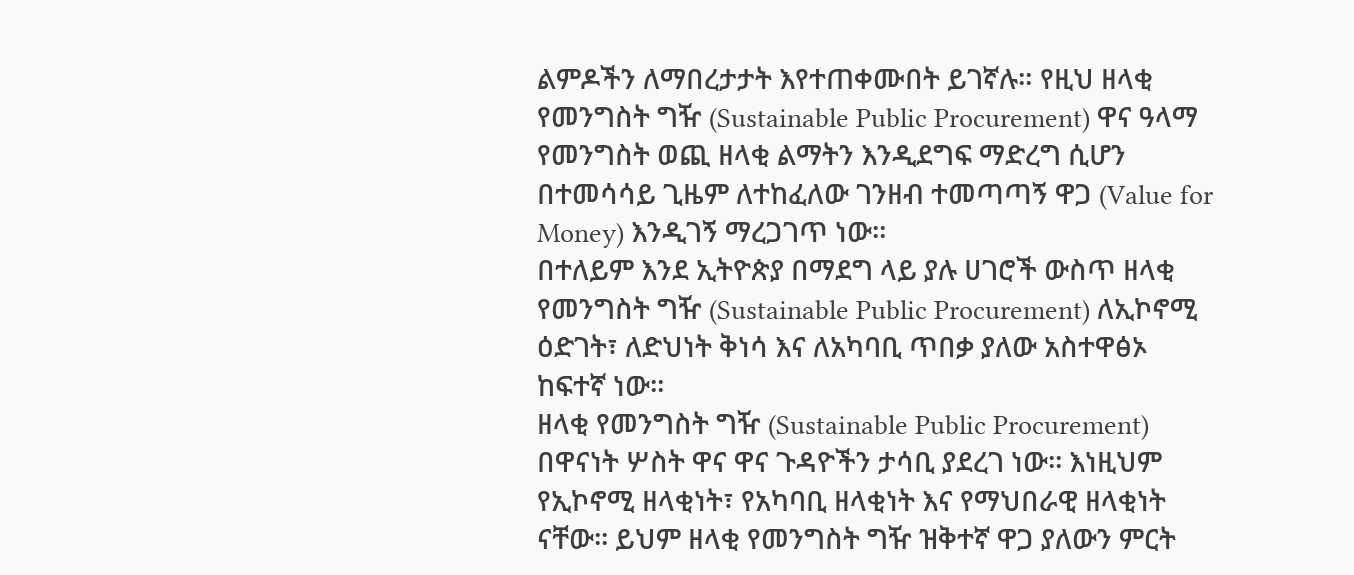ልምዶችን ለማበረታታት እየተጠቀሙበት ይገኛሉ። የዚህ ዘላቂ የመንግስት ግዥ (Sustainable Public Procurement) ዋና ዓላማ የመንግስት ወጪ ዘላቂ ልማትን እንዲደግፍ ማድረግ ሲሆን በተመሳሳይ ጊዜም ለተከፈለው ገንዘብ ተመጣጣኝ ዋጋ (Value for Money) እንዲገኝ ማረጋገጥ ነው፡፡
በተለይም እንደ ኢትዮጵያ በማደግ ላይ ያሉ ሀገሮች ውስጥ ዘላቂ የመንግስት ግዥ (Sustainable Public Procurement) ለኢኮኖሚ ዕድገት፣ ለድህነት ቅነሳ እና ለአካባቢ ጥበቃ ያለው አስተዋፅኦ ከፍተኛ ነው።
ዘላቂ የመንግስት ግዥ (Sustainable Public Procurement) በዋናነት ሦስት ዋና ዋና ጉዳዮችን ታሳቢ ያደረገ ነው፡፡ እነዚህም የኢኮኖሚ ዘላቂነት፣ የአካባቢ ዘላቂነት እና የማህበራዊ ዘላቂነት ናቸው፡፡ ይህም ዘላቂ የመንግስት ግዥ ዝቅተኛ ዋጋ ያለውን ምርት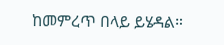ከመምረጥ በላይ ይሄዳል።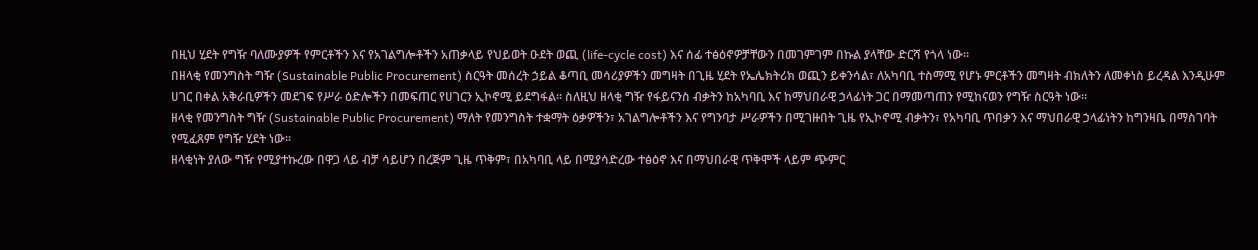በዚህ ሂደት የግዥ ባለሙያዎች የምርቶችን እና የአገልግሎቶችን አጠቃላይ የህይወት ዑደት ወጪ (life-cycle cost) እና ሰፊ ተፅዕኖዎቻቸውን በመገምገም በኩል ያላቸው ድርሻ የጎላ ነው።
በዘላቂ የመንግስት ግዥ (Sustainable Public Procurement) ስርዓት መሰረት ኃይል ቆጣቢ መሳሪያዎችን መግዛት በጊዜ ሂደት የኤሌክትሪክ ወጪን ይቀንሳል፣ ለአካባቢ ተስማሚ የሆኑ ምርቶችን መግዛት ብክለትን ለመቀነስ ይረዳል እንዲሁም ሀገር በቀል አቅራቢዎችን መደገፍ የሥራ ዕድሎችን በመፍጠር የሀገርን ኢኮኖሚ ይደግፋል፡፡ ስለዚህ ዘላቂ ግዥ የፋይናንስ ብቃትን ከአካባቢ እና ከማህበራዊ ኃላፊነት ጋር በማመጣጠን የሚከናወን የግዥ ስርዓት ነው።
ዘላቂ የመንግስት ግዥ (Sustainable Public Procurement) ማለት የመንግስት ተቋማት ዕቃዎችን፣ አገልግሎቶችን እና የግንባታ ሥራዎችን በሚገዙበት ጊዜ የኢኮኖሚ ብቃትን፣ የአካባቢ ጥበቃን እና ማህበራዊ ኃላፊነትን ከግንዛቤ በማስገባት የሚፈጸም የግዥ ሂደት ነው።
ዘላቂነት ያለው ግዥ የሚያተኩረው በዋጋ ላይ ብቻ ሳይሆን በረጅም ጊዜ ጥቅም፣ በአካባቢ ላይ በሚያሳድረው ተፅዕኖ እና በማህበራዊ ጥቅሞች ላይም ጭምር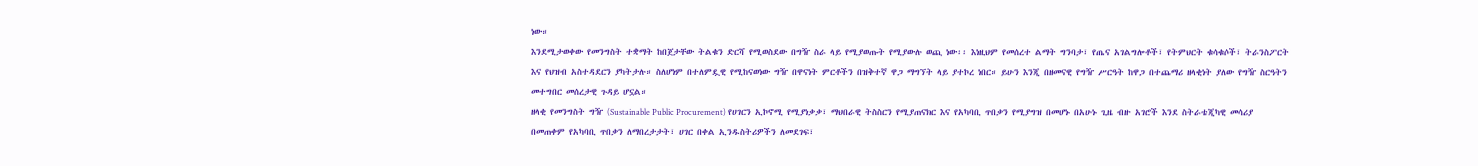ነው።
እንደሚታወቀው የመንግስት ተቋማት ከበጀታቸው ትልቁን ድርሻ የሚወስደው በግዥ ስራ ላይ የሚያወጡት የሚያውሉ ወጪ ነው፡፡ እነዚህም የመሰረተ ልማት ግንባታ፣ የጤና አገልግሎቶች፣ የትምህርት ቁሳቁሶች፣ ትራንስፖርት እና የህዝብ አስተዳደርን ያካትታሉ። ስለሆነም በተለምዷዊ የሚከናወነው ግዥ በዋናነት ምርቶችን በዝቅተኛ ዋጋ ማግኘት ላይ ያተኮረ ነበር። ይሁን እንጂ በዘመናዊ የግዥ ሥርዓት ከዋጋ በተጨማሪ ዘላቂነት ያለው የግዥ ስርዓትን መተግበር መሰረታዊ ጉዳይ ሆኗል።
ዘላቂ የመንግስት ግዥ (Sustainable Public Procurement) የሀገርን ኢኮኖሚ የሚያነቃቃ፣ ማህበራዊ ትስስርን የሚያጠናክር እና የአካባቢ ጥበቃን የሚያግዝ በመሆኑ በአሁኑ ጊዜ ብዙ አገሮች እንደ ስትራቴጂካዊ መሳሪያ በመጠቀም የአካባቢ ጥበቃን ለማበረታታት፣ ሀገር በቀል ኢንዱስትሪዎችን ለመደገፍ፣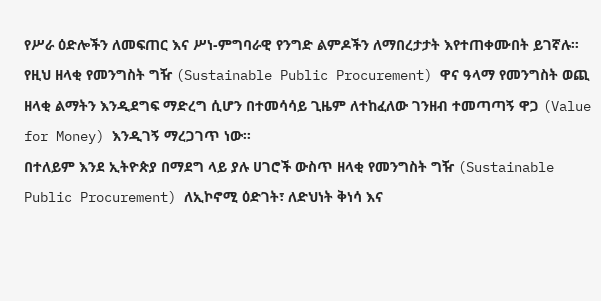የሥራ ዕድሎችን ለመፍጠር እና ሥነ-ምግባራዊ የንግድ ልምዶችን ለማበረታታት እየተጠቀሙበት ይገኛሉ። የዚህ ዘላቂ የመንግስት ግዥ (Sustainable Public Procurement) ዋና ዓላማ የመንግስት ወጪ ዘላቂ ልማትን እንዲደግፍ ማድረግ ሲሆን በተመሳሳይ ጊዜም ለተከፈለው ገንዘብ ተመጣጣኝ ዋጋ (Value for Money) እንዲገኝ ማረጋገጥ ነው፡፡
በተለይም እንደ ኢትዮጵያ በማደግ ላይ ያሉ ሀገሮች ውስጥ ዘላቂ የመንግስት ግዥ (Sustainable Public Procurement) ለኢኮኖሚ ዕድገት፣ ለድህነት ቅነሳ እና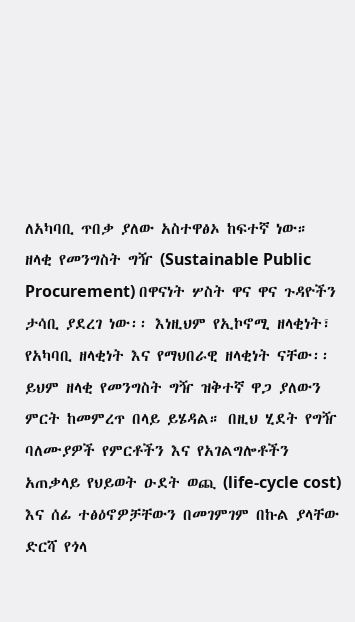ለአካባቢ ጥበቃ ያለው አስተዋፅኦ ከፍተኛ ነው።
ዘላቂ የመንግስት ግዥ (Sustainable Public Procurement) በዋናነት ሦስት ዋና ዋና ጉዳዮችን ታሳቢ ያደረገ ነው፡፡ እነዚህም የኢኮኖሚ ዘላቂነት፣ የአካባቢ ዘላቂነት እና የማህበራዊ ዘላቂነት ናቸው፡፡ ይህም ዘላቂ የመንግስት ግዥ ዝቅተኛ ዋጋ ያለውን ምርት ከመምረጥ በላይ ይሄዳል። በዚህ ሂደት የግዥ ባለሙያዎች የምርቶችን እና የአገልግሎቶችን አጠቃላይ የህይወት ዑደት ወጪ (life-cycle cost) እና ሰፊ ተፅዕኖዎቻቸውን በመገምገም በኩል ያላቸው ድርሻ የጎላ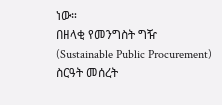ነው።
በዘላቂ የመንግስት ግዥ (Sustainable Public Procurement) ስርዓት መሰረት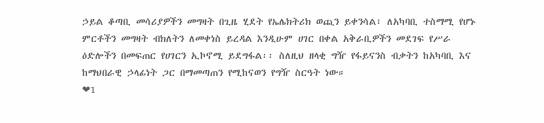ኃይል ቆጣቢ መሳሪያዎችን መግዛት በጊዜ ሂደት የኤሌክትሪክ ወጪን ይቀንሳል፣ ለአካባቢ ተስማሚ የሆኑ ምርቶችን መግዛት ብክለትን ለመቀነስ ይረዳል እንዲሁም ሀገር በቀል አቅራቢዎችን መደገፍ የሥራ ዕድሎችን በመፍጠር የሀገርን ኢኮኖሚ ይደግፋል፡፡ ስለዚህ ዘላቂ ግዥ የፋይናንስ ብቃትን ከአካባቢ እና ከማህበራዊ ኃላፊነት ጋር በማመጣጠን የሚከናወን የግዥ ስርዓት ነው።
❤1